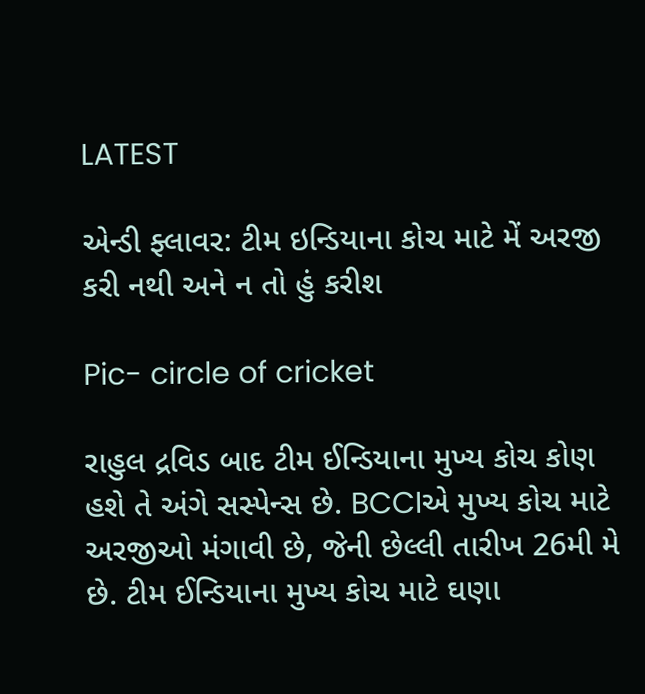LATEST

એન્ડી ફ્લાવર: ટીમ ઇન્ડિયાના કોચ માટે મેં અરજી કરી નથી અને ન તો હું કરીશ

Pic- circle of cricket

રાહુલ દ્રવિડ બાદ ટીમ ઈન્ડિયાના મુખ્ય કોચ કોણ હશે તે અંગે સસ્પેન્સ છે. BCCIએ મુખ્ય કોચ માટે અરજીઓ મંગાવી છે, જેની છેલ્લી તારીખ 26મી મે છે. ટીમ ઈન્ડિયાના મુખ્ય કોચ માટે ઘણા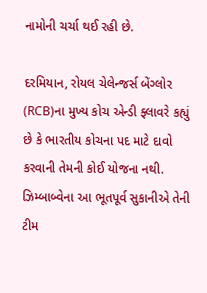નામોની ચર્ચા થઈ રહી છે.

દરમિયાન, રોયલ ચેલેન્જર્સ બેંગ્લોર (RCB)ના મુખ્ય કોચ એન્ડી ફ્લાવરે કહ્યું છે કે ભારતીય કોચના પદ માટે દાવો કરવાની તેમની કોઈ યોજના નથી. ઝિમ્બાબ્વેના આ ભૂતપૂર્વ સુકાનીએ તેની ટીમ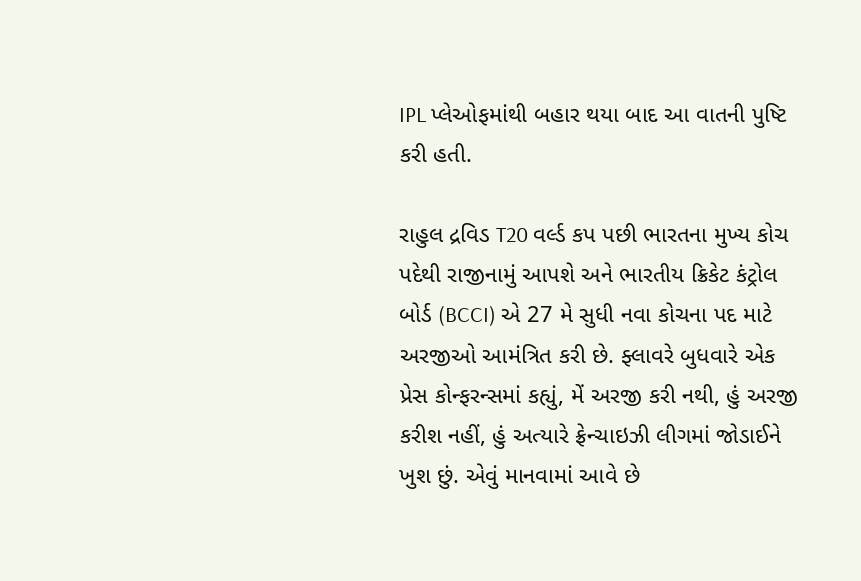IPL પ્લેઓફમાંથી બહાર થયા બાદ આ વાતની પુષ્ટિ કરી હતી.

રાહુલ દ્રવિડ T20 વર્લ્ડ કપ પછી ભારતના મુખ્ય કોચ પદેથી રાજીનામું આપશે અને ભારતીય ક્રિકેટ કંટ્રોલ બોર્ડ (BCCI) એ 27 મે સુધી નવા કોચના પદ માટે અરજીઓ આમંત્રિત કરી છે. ફ્લાવરે બુધવારે એક પ્રેસ કોન્ફરન્સમાં કહ્યું, મેં અરજી કરી નથી, હું અરજી કરીશ નહીં, હું અત્યારે ફ્રેન્ચાઇઝી લીગમાં જોડાઈને ખુશ છું. એવું માનવામાં આવે છે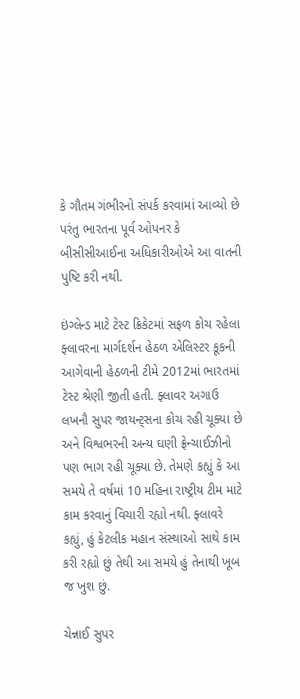કે ગૌતમ ગંભીરનો સંપર્ક કરવામાં આવ્યો છે પરંતુ ભારતના પૂર્વ ઓપનર કે બીસીસીઆઈના અધિકારીઓએ આ વાતની પુષ્ટિ કરી નથી.

ઇંગ્લેન્ડ માટે ટેસ્ટ ક્રિકેટમાં સફળ કોચ રહેલા ફ્લાવરના માર્ગદર્શન હેઠળ એલિસ્ટર કૂકની આગેવાની હેઠળની ટીમે 2012માં ભારતમાં ટેસ્ટ શ્રેણી જીતી હતી. ફ્લાવર અગાઉ લખનૌ સુપર જાયન્ટ્સના કોચ રહી ચૂક્યા છે અને વિશ્વભરની અન્ય ઘણી ફ્રેન્ચાઈઝીનો પણ ભાગ રહી ચૂક્યા છે. તેમણે કહ્યું કે આ સમયે તે વર્ષમાં 10 મહિના રાષ્ટ્રીય ટીમ માટે કામ કરવાનું વિચારી રહ્યો નથી. ફ્લાવરે કહ્યું, હું કેટલીક મહાન સંસ્થાઓ સાથે કામ કરી રહ્યો છું તેથી આ સમયે હું તેનાથી ખૂબ જ ખુશ છું.

ચેન્નાઈ સુપર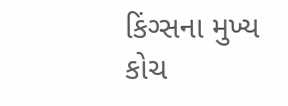કિંગ્સના મુખ્ય કોચ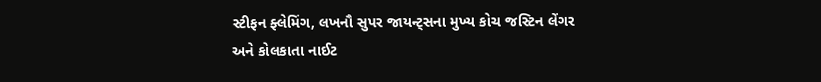સ્ટીફન ફ્લેમિંગ, લખનૌ સુપર જાયન્ટ્સના મુખ્ય કોચ જસ્ટિન લેંગર અને કોલકાતા નાઈટ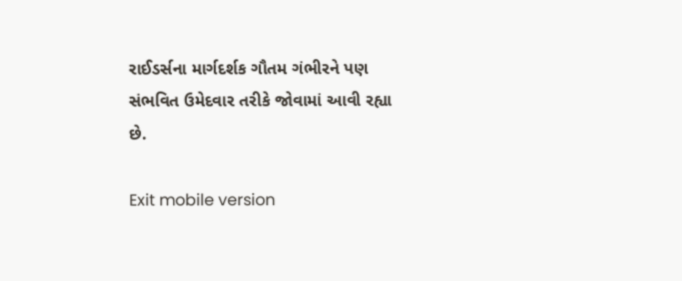રાઈડર્સના માર્ગદર્શક ગૌતમ ગંભીરને પણ સંભવિત ઉમેદવાર તરીકે જોવામાં આવી રહ્યા છે.

Exit mobile version